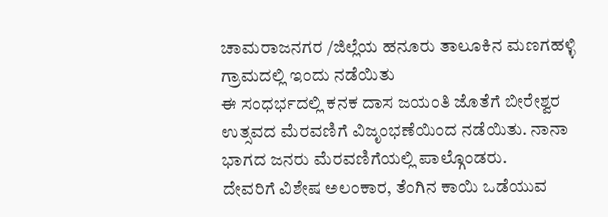ಚಾಮರಾಜನಗರ /ಜಿಲ್ಲೆಯ ಹನೂರು ತಾಲೂಕಿನ ಮಣಗಹಳ್ಳಿ ಗ್ರಾಮದಲ್ಲಿ ಇಂದು ನಡೆಯಿತು
ಈ ಸಂಧರ್ಭದಲ್ಲಿ ಕನಕ ದಾಸ ಜಯಂತಿ ಜೊತೆಗೆ ಬೀರೇಶ್ವರ ಉತ್ಸವದ ಮೆರವಣಿಗೆ ವಿಜೃಂಭಣೆಯಿಂದ ನಡೆಯಿತು. ನಾನಾ ಭಾಗದ ಜನರು ಮೆರವಣಿಗೆಯಲ್ಲಿ ಪಾಲ್ಗೊಂಡರು.
ದೇವರಿಗೆ ವಿಶೇಷ ಅಲಂಕಾರ, ತೆಂಗಿನ ಕಾಯಿ ಒಡೆಯುವ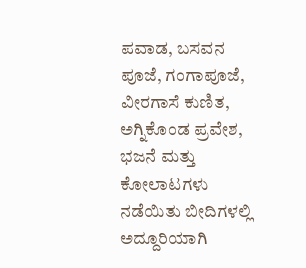ಪವಾಡ, ಬಸವನ ಪೂಜೆ, ಗಂಗಾಪೂಜೆ, ವೀರಗಾಸೆ ಕುಣಿತ, ಅಗ್ನಿಕೊಂಡ ಪ್ರವೇಶ, ಭಜನೆ ಮತ್ತು ಕೋಲಾಟಗಳು ನಡೆಯಿತು ಬೀದಿಗಳಲ್ಲಿ ಅದ್ದೂರಿಯಾಗಿ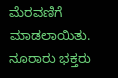ಮೆರವಣಿಗೆ ಮಾಡಲಾಯಿತು. ನೂರಾರು ಭಕ್ತರು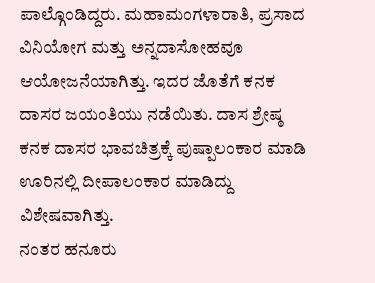ಪಾಲ್ಗೊಂಡಿದ್ದರು. ಮಹಾಮಂಗಳಾರಾತಿ, ಪ್ರಸಾದ ವಿನಿಯೋಗ ಮತ್ತು ಅನ್ನದಾಸೋಹವೂ ಆಯೋಜನೆಯಾಗಿತ್ತು. ಇದರ ಜೊತೆಗೆ ಕನಕ ದಾಸರ ಜಯಂತಿಯು ನಡೆಯಿತು. ದಾಸ ಶ್ರೇಷ್ಠ ಕನಕ ದಾಸರ ಭಾವಚಿತ್ರಕ್ಕೆ ಪುಷ್ಪಾಲಂಕಾರ ಮಾಡಿ ಊರಿನಲ್ಲಿ ದೀಪಾಲಂಕಾರ ಮಾಡಿದ್ದು ವಿಶೇಷವಾಗಿತ್ತು.
ನಂತರ ಹನೂರು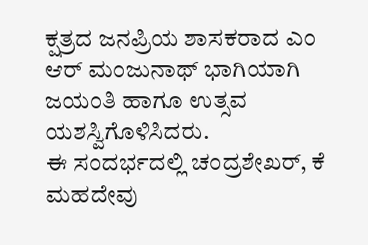ಕ್ಷತ್ರದ ಜನಪ್ರಿಯ ಶಾಸಕರಾದ ಎಂ ಆರ್ ಮಂಜುನಾಥ್ ಭಾಗಿಯಾಗಿ ಜಯಂತಿ ಹಾಗೂ ಉತ್ಸವ ಯಶಸ್ವಿಗೊಳಿಸಿದರು.
ಈ ಸಂದರ್ಭದಲ್ಲಿ ಚಂದ್ರಶೇಖರ್, ಕೆ ಮಹದೇವು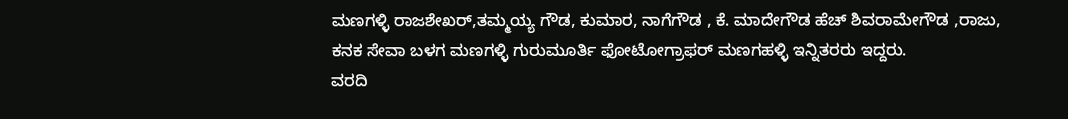ಮಣಗಳ್ಳಿ ರಾಜಶೇಖರ್,ತಮ್ಮಯ್ಯ ಗೌಡ, ಕುಮಾರ, ನಾಗೆಗೌಡ , ಕೆ. ಮಾದೇಗೌಡ ಹೆಚ್ ಶಿವರಾಮೇಗೌಡ ,ರಾಜು, ಕನಕ ಸೇವಾ ಬಳಗ ಮಣಗಳ್ಳಿ ಗುರುಮೂರ್ತಿ ಫೋಟೋಗ್ರಾಫರ್ ಮಣಗಹಳ್ಳಿ ಇನ್ನಿತರರು ಇದ್ದರು.
ವರದಿ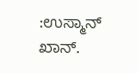:ಉಸ್ಮಾನ್ ಖಾನ್.